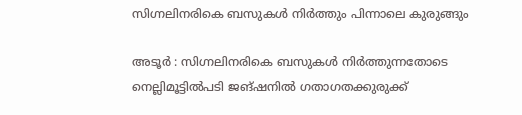സിഗ്നലിനരികെ ബസുകൾ നിർത്തും പിന്നാലെ കുരുങ്ങും

അടൂർ : സിഗ്നലിനരികെ ബസുകൾ നിർത്തുന്നതോടെ നെല്ലിമൂട്ടിൽപടി ജങ്ഷനിൽ ഗതാഗതക്കുരുക്ക്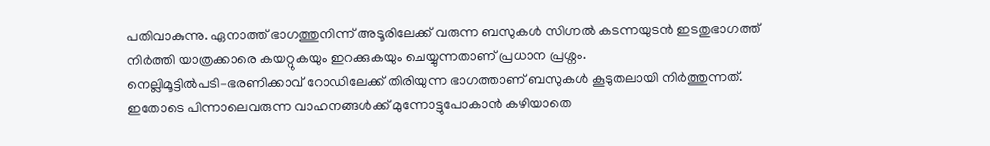പതിവാകുന്നു. ഏനാത്ത് ഭാഗത്തുനിന്ന് അടൂരിലേക്ക് വരുന്ന ബസുകൾ സിഗ്നൽ കടന്നയുടൻ ഇടതുഭാഗത്ത് നിർത്തി യാത്രക്കാരെ കയറ്റുകയും ഇറക്കുകയും ചെയ്യുന്നതാണ് പ്രധാന പ്രശ്നം.
നെല്ലിമൂട്ടിൽപടി–ഭരണിക്കാവ് റോഡിലേക്ക് തിരിയുന്ന ഭാഗത്താണ് ബസുകൾ കൂടുതലായി നിർത്തുന്നത്. ഇതോടെ പിന്നാലെവരുന്ന വാഹനങ്ങൾക്ക് മുന്നോട്ടുപോകാൻ കഴിയാതെ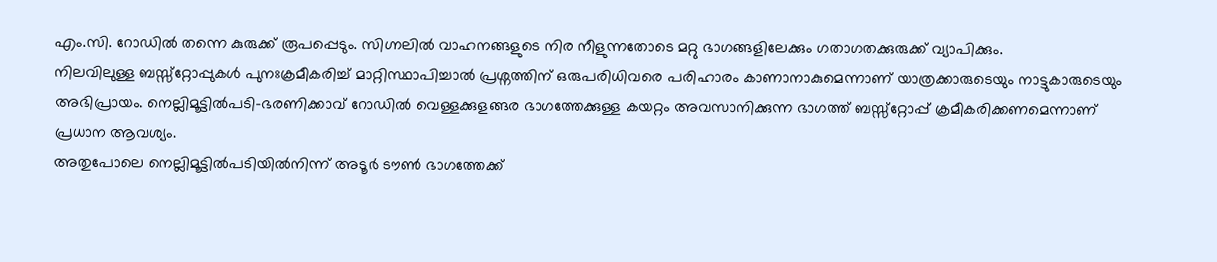എം.സി. റോഡിൽ തന്നെ കുരുക്ക് രൂപപ്പെടും. സിഗ്നലിൽ വാഹനങ്ങളുടെ നിര നീളുന്നതോടെ മറ്റു ഭാഗങ്ങളിലേക്കും ഗതാഗതക്കുരുക്ക് വ്യാപിക്കും.
നിലവിലുള്ള ബസ്സ്റ്റോപ്പുകൾ പുനഃക്രമീകരിച്ച് മാറ്റിസ്ഥാപിച്ചാൽ പ്രശ്നത്തിന് ഒരുപരിധിവരെ പരിഹാരം കാണാനാകുമെന്നാണ് യാത്രക്കാരുടെയും നാട്ടുകാരുടെയും അഭിപ്രായം. നെല്ലിമൂട്ടിൽപടി–ഭരണിക്കാവ് റോഡിൽ വെള്ളക്കുളങ്ങര ഭാഗത്തേക്കുള്ള കയറ്റം അവസാനിക്കുന്ന ഭാഗത്ത് ബസ്സ്റ്റോപ്പ് ക്രമീകരിക്കണമെന്നാണ് പ്രധാന ആവശ്യം.
അതുപോലെ നെല്ലിമൂട്ടിൽപടിയിൽനിന്ന് അടൂർ ടൗൺ ഭാഗത്തേക്ക്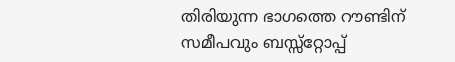തിരിയുന്ന ഭാഗത്തെ റൗണ്ടിന് സമീപവും ബസ്സ്റ്റോപ്പ്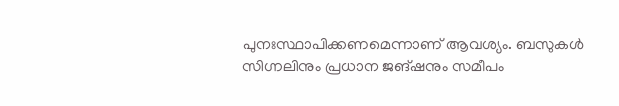പുനഃസ്ഥാപിക്കണമെന്നാണ് ആവശ്യം. ബസുകൾ സിഗ്നലിനും പ്രധാന ജങ്ഷനും സമീപം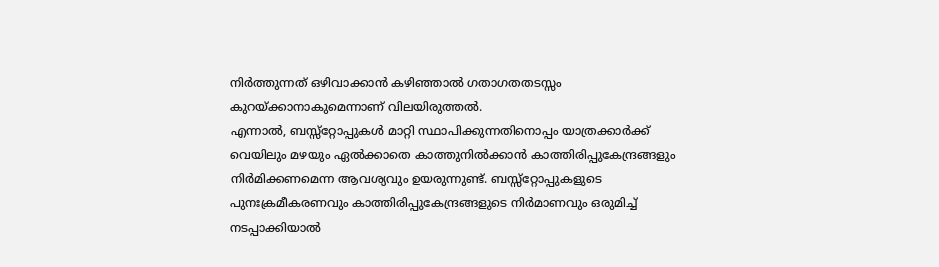നിർത്തുന്നത് ഒഴിവാക്കാൻ കഴിഞ്ഞാൽ ഗതാഗതതടസ്സം കുറയ്ക്കാനാകുമെന്നാണ് വിലയിരുത്തൽ.
എന്നാൽ, ബസ്സ്റ്റോപ്പുകൾ മാറ്റി സ്ഥാപിക്കുന്നതിനൊപ്പം യാത്രക്കാർക്ക് വെയിലും മഴയും ഏൽക്കാതെ കാത്തുനിൽക്കാൻ കാത്തിരിപ്പുകേന്ദ്രങ്ങളും നിർമിക്കണമെന്ന ആവശ്യവും ഉയരുന്നുണ്ട്. ബസ്സ്റ്റോപ്പുകളുടെ പുനഃക്രമീകരണവും കാത്തിരിപ്പുകേന്ദ്രങ്ങളുടെ നിർമാണവും ഒരുമിച്ച് നടപ്പാക്കിയാൽ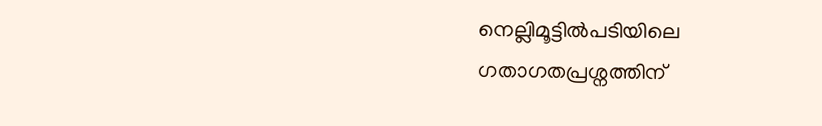നെല്ലിമൂട്ടിൽപടിയിലെ ഗതാഗതപ്രശ്നത്തിന്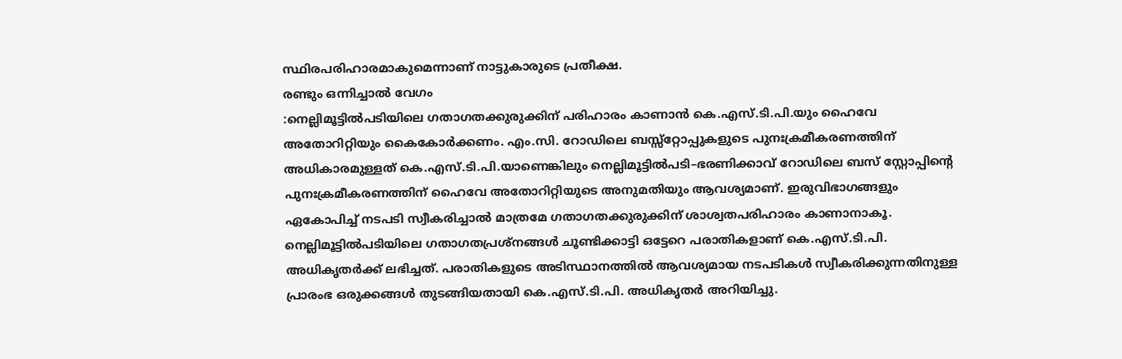സ്ഥിരപരിഹാരമാകുമെന്നാണ് നാട്ടുകാരുടെ പ്രതീക്ഷ.
രണ്ടും ഒന്നിച്ചാൽ വേഗം
:നെല്ലിമൂട്ടിൽപടിയിലെ ഗതാഗതക്കുരുക്കിന് പരിഹാരം കാണാൻ കെ.എസ്.ടി.പി.യും ഹൈവേ അതോറിറ്റിയും കൈകോർക്കണം. എം.സി. റോഡിലെ ബസ്സ്റ്റോപ്പുകളുടെ പുനഃക്രമീകരണത്തിന് അധികാരമുള്ളത് കെ.എസ്.ടി.പി.യാണെങ്കിലും നെല്ലിമൂട്ടിൽപടി–ഭരണിക്കാവ് റോഡിലെ ബസ് സ്റ്റോപ്പിന്റെ പുനഃക്രമീകരണത്തിന് ഹൈവേ അതോറിറ്റിയുടെ അനുമതിയും ആവശ്യമാണ്. ഇരുവിഭാഗങ്ങളും ഏകോപിച്ച് നടപടി സ്വീകരിച്ചാൽ മാത്രമേ ഗതാഗതക്കുരുക്കിന് ശാശ്വതപരിഹാരം കാണാനാകൂ.
നെല്ലിമൂട്ടിൽപടിയിലെ ഗതാഗതപ്രശ്നങ്ങൾ ചൂണ്ടിക്കാട്ടി ഒട്ടേറെ പരാതികളാണ് കെ.എസ്.ടി.പി. അധികൃതർക്ക് ലഭിച്ചത്. പരാതികളുടെ അടിസ്ഥാനത്തിൽ ആവശ്യമായ നടപടികൾ സ്വീകരിക്കുന്നതിനുള്ള പ്രാരംഭ ഒരുക്കങ്ങൾ തുടങ്ങിയതായി കെ.എസ്.ടി.പി. അധികൃതർ അറിയിച്ചു.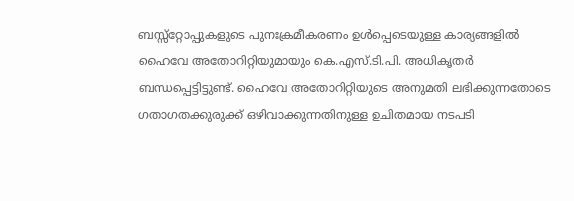ബസ്സ്റ്റോപ്പുകളുടെ പുനഃക്രമീകരണം ഉൾപ്പെടെയുള്ള കാര്യങ്ങളിൽ ഹൈവേ അതോറിറ്റിയുമായും കെ.എസ്.ടി.പി. അധികൃതർ ബന്ധപ്പെട്ടിട്ടുണ്ട്. ഹൈവേ അതോറിറ്റിയുടെ അനുമതി ലഭിക്കുന്നതോടെ ഗതാഗതക്കുരുക്ക് ഒഴിവാക്കുന്നതിനുള്ള ഉചിതമായ നടപടി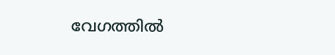വേഗത്തിൽ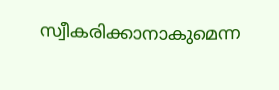സ്വീകരിക്കാനാകുമെന്ന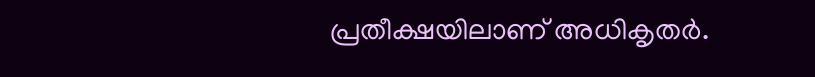പ്രതീക്ഷയിലാണ് അധികൃതർ.